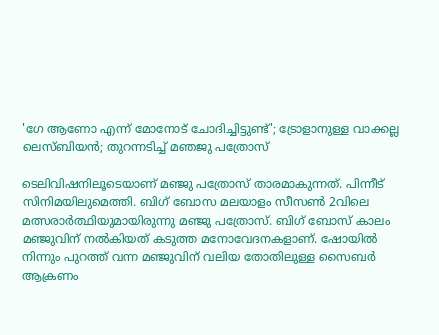'ഗേ ആണോ എന്ന് മോനോട് ചോദിച്ചിട്ടുണ്ട്'; ട്രോളാനുള്ള വാക്കല്ല ലെസ്ബിയന്‍; തുറന്നടിച്ച് മഞജു പത്രോസ്

ടെലിവിഷനിലൂടെയാണ് മഞ്ജു പത്രോസ് താരമാകുന്നത്. പിന്നീട് സിനിമയിലുമെത്തി. ബിഗ് ബോസ മലയാളം സീസണ്‍ 2വിലെ മത്സരാര്‍ത്ഥിയുമായിരുന്നു മഞ്ജു പത്രോസ്. ബിഗ് ബോസ് കാലം മഞ്ജുവിന് നല്‍കിയത് കടുത്ത മനോവേദനകളാണ്. ഷോയില്‍ നിന്നും പുറത്ത് വന്ന മഞ്ജുവിന് വലിയ തോതിലുള്ള സൈബര്‍ ആക്രണം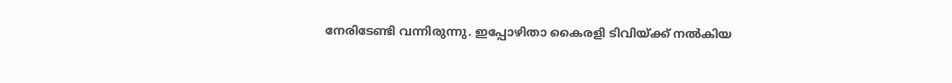നേരിടേണ്ടി വന്നിരുന്നു. ഇപ്പോഴിതാ കൈരളി ടിവിയ്ക്ക് നല്‍കിയ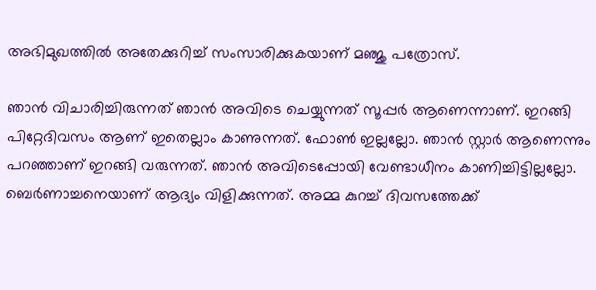അഭിമുഖത്തില്‍ അതേക്കുറിച്ച് സംസാരിക്കുകയാണ് മഞ്ജു പത്രോസ്.

ഞാന്‍ വിചാരിച്ചിരുന്നത് ഞാന്‍ അവിടെ ചെയ്യുന്നത് സൂപ്പര്‍ ആണെന്നാണ്. ഇറങ്ങി പിറ്റേദിവസം ആണ് ഇതെല്ലാം കാണുന്നത്. ഫോണ്‍ ഇല്ലല്ലോ. ഞാന്‍ സ്റ്റാര്‍ ആണെന്നും പറഞ്ഞാണ് ഇറങ്ങി വരുന്നത്. ഞാന്‍ അവിടെപ്പോയി വേണ്ടാധീനം കാണിച്ചിട്ടില്ലല്ലോ. ബെര്‍ണാച്ചനെയാണ് ആദ്യം വിളിക്കുന്നത്. അമ്മ കുറച്ച് ദിവസത്തേക്ക്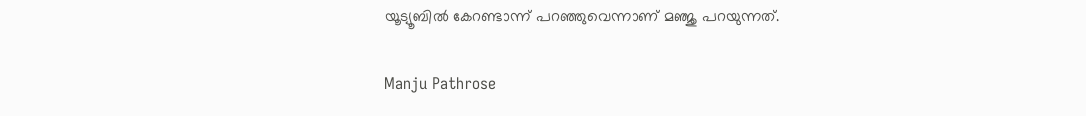യൂട്യൂബില്‍ കേറണ്ടാന്ന് പറഞ്ഞുവെന്നാണ് മഞ്ജു പറയുന്നത്.

Manju Pathrose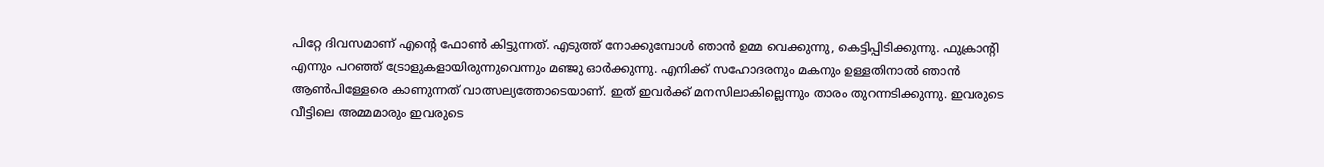പിറ്റേ ദിവസമാണ് എന്റെ ഫോണ്‍ കിട്ടുന്നത്. എടുത്ത് നോക്കുമ്പോള്‍ ഞാന്‍ ഉമ്മ വെക്കുന്നു, കെട്ടിപ്പിടിക്കുന്നു. ഫുക്രാന്റി എന്നും പറഞ്ഞ് ട്രോളുകളായിരുന്നുവെന്നും മഞ്ജു ഓര്‍ക്കുന്നു. എനിക്ക് സഹോദരനും മകനും ഉള്ളതിനാല്‍ ഞാന്‍ ആണ്‍പിള്ളേരെ കാണുന്നത് വാത്സല്യത്തോടെയാണ്. ഇത് ഇവര്‍ക്ക് മനസിലാകില്ലെന്നും താരം തുറന്നടിക്കുന്നു. ഇവരുടെ വീട്ടിലെ അമ്മമാരും ഇവരുടെ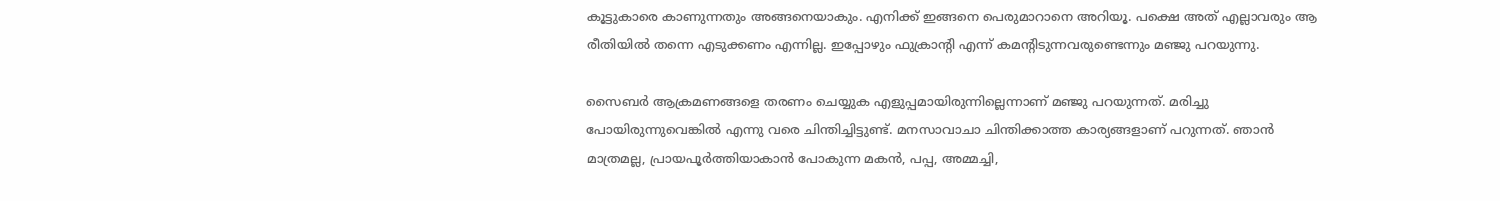കൂട്ടുകാരെ കാണുന്നതും അങ്ങനെയാകും. എനിക്ക് ഇങ്ങനെ പെരുമാറാനെ അറിയൂ. പക്ഷെ അത് എല്ലാവരും ആ രീതിയില്‍ തന്നെ എടുക്കണം എന്നില്ല. ഇപ്പോഴും ഫുക്രാന്റി എന്ന് കമന്റിടുന്നവരുണ്ടെന്നും മഞ്ജു പറയുന്നു.

സൈബര്‍ ആക്രമണങ്ങളെ തരണം ചെയ്യുക എളുപ്പമായിരുന്നില്ലെന്നാണ് മഞ്ജു പറയുന്നത്. മരിച്ചു പോയിരുന്നുവെങ്കില്‍ എന്നു വരെ ചിന്തിച്ചിട്ടുണ്ട്. മനസാവാചാ ചിന്തിക്കാത്ത കാര്യങ്ങളാണ് പറുന്നത്. ഞാന്‍ മാത്രമല്ല, പ്രായപൂര്‍ത്തിയാകാന്‍ പോകുന്ന മകന്‍, പപ്പ, അമ്മച്ചി,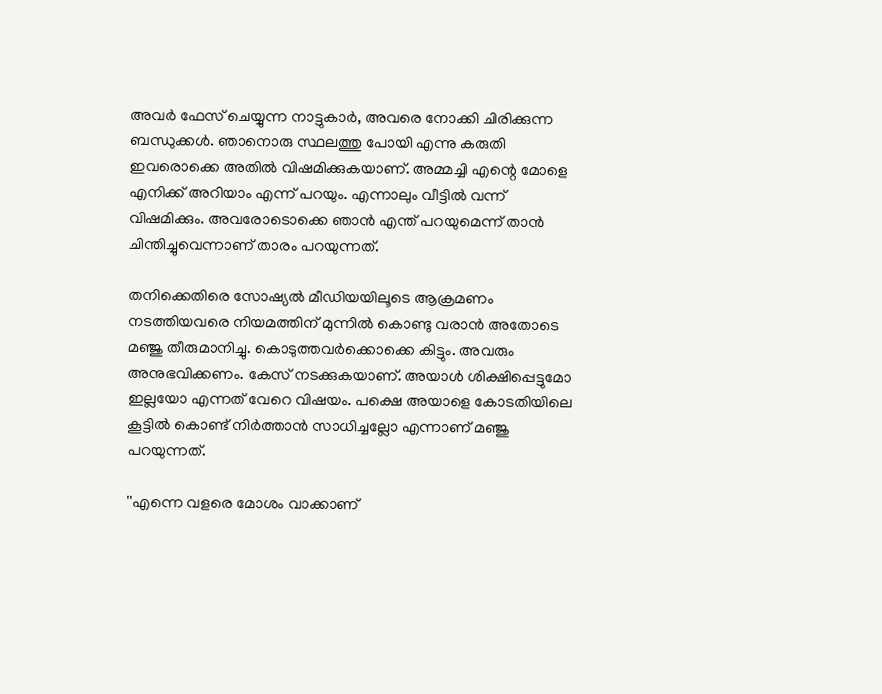അവര്‍ ഫേസ് ചെയ്യുന്ന നാട്ടുകാര്‍, അവരെ നോക്കി ചിരിക്കുന്ന ബന്ധുക്കള്‍. ഞാനൊരു സ്ഥലത്തു പോയി എന്നു കരുതി ഇവരൊക്കെ അതില്‍ വിഷമിക്കുകയാണ്. അമ്മച്ചി എന്റെ മോളെ എനിക്ക് അറിയാം എന്ന് പറയും. എന്നാലും വീട്ടില്‍ വന്ന് വിഷമിക്കും. അവരോടൊക്കെ ഞാന്‍ എന്ത് പറയുമെന്ന് താന്‍ ചിന്തിച്ചുവെന്നാണ് താരം പറയുന്നത്.

തനിക്കെതിരെ സോഷ്യല്‍ മീഡിയയിലൂടെ ആക്രമണം നടത്തിയവരെ നിയമത്തിന് മുന്നില്‍ കൊണ്ടു വരാന്‍ അതോടെ മഞ്ജു തീരുമാനിച്ചു. കൊടുത്തവര്‍ക്കൊക്കെ കിട്ടും. അവരും അനുഭവിക്കണം. കേസ് നടക്കുകയാണ്. അയാള്‍ ശിക്ഷിപ്പെട്ടുമോ ഇല്ലയോ എന്നത് വേറെ വിഷയം. പക്ഷെ അയാളെ കോടതിയിലെ കൂട്ടില്‍ കൊണ്ട് നിര്‍ത്താന്‍ സാധിച്ചല്ലോ എന്നാണ് മഞ്ജു പറയുന്നത്.

''എന്നെ വളരെ മോശം വാക്കാണ്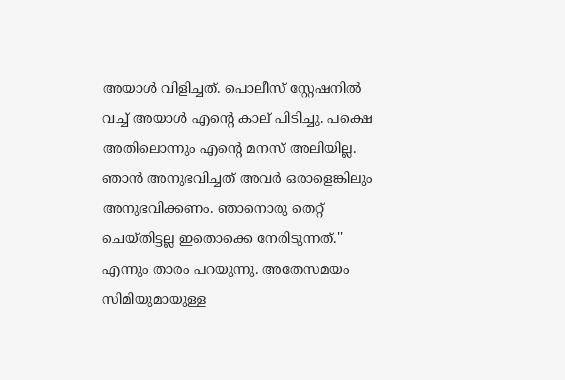അയാള്‍ വിളിച്ചത്. പൊലീസ് സ്റ്റേഷനില്‍ വച്ച് അയാള്‍ എന്റെ കാല് പിടിച്ചു. പക്ഷെ അതിലൊന്നും എന്റെ മനസ് അലിയില്ല. ഞാന്‍ അനുഭവിച്ചത് അവര്‍ ഒരാളെങ്കിലും അനുഭവിക്കണം. ഞാനൊരു തെറ്റ് ചെയ്തിട്ടല്ല ഇതൊക്കെ നേരിടുന്നത്.'' എന്നും താരം പറയുന്നു. അതേസമയം സിമിയുമായുള്ള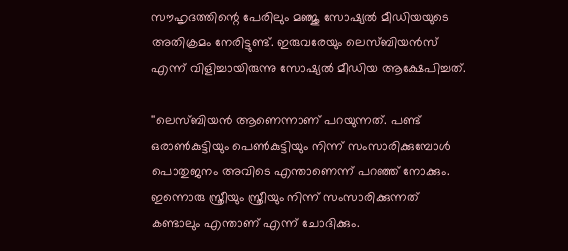സൗഹൃദത്തിന്റെ പേരിലും മഞ്ജു സോഷ്യല്‍ മീഡിയയുടെ അതിക്രമം നേരിട്ടുണ്ട്. ഇരുവരേയും ലെസ്ബിയന്‍സ് എന്ന് വിളിച്ചായിരുന്നു സോഷ്യല്‍ മീഡിയ ആക്ഷേപിച്ചത്.

''ലെസ്ബിയന്‍ ആണെന്നാണ് പറയുന്നത്. പണ്ട് ഒരാണ്‍കുട്ടിയും പെണ്‍കുട്ടിയും നിന്ന് സംസാരിക്കുമ്പോള്‍ പൊതുജനം അവിടെ എന്താണെന്ന് പറഞ്ഞ് നോക്കും. ഇന്നൊരു സ്ത്രീയും സ്ത്രീയും നിന്ന് സംസാരിക്കുന്നത് കണ്ടാലും എന്താണ് എന്ന് ചോദിക്കും.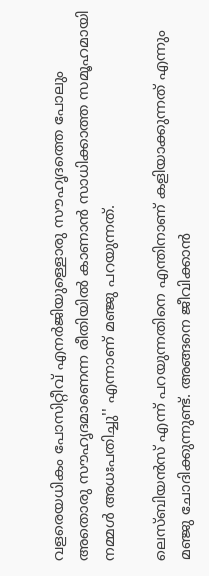വളരെയധികം പോസിറ്റീവ് എനര്‍ജിയുള്ളൊരു സൗഹൃദത്തെ പോലും അതൊരു സൗഹൃദമാണെന്ന രീതിയില്‍ കാണാന്‍ സാധിക്കാത്ത സമൂഹമായി നമ്മള്‍ അധഃപതിച്ചു'' എന്നാണ് മഞ്ജു പറയുന്നത്.

ലെസ്ബിയന്‍സ് എന്ന് പറയുന്നതിനെ എന്തിനാണ് കളിയാക്കുന്നത് എന്നും മഞ്ജു ചോദിക്കുന്നുണ്ട്. അങ്ങനെ ജീവിക്കാന്‍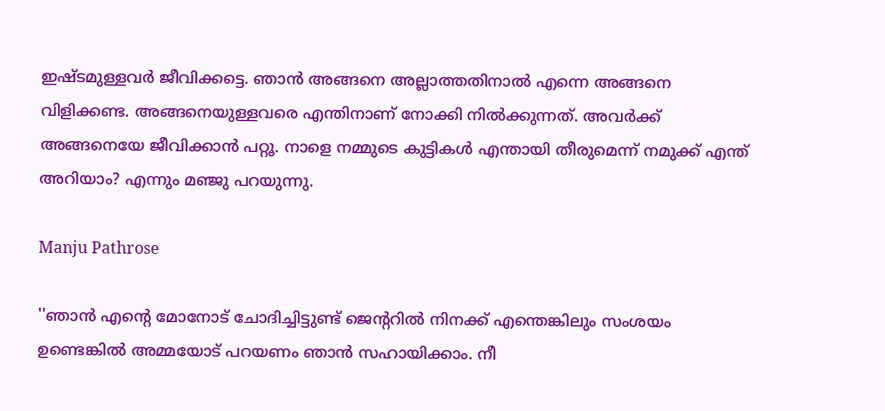ഇഷ്ടമുള്ളവര്‍ ജീവിക്കട്ടെ. ഞാന്‍ അങ്ങനെ അല്ലാത്തതിനാല്‍ എന്നെ അങ്ങനെ വിളിക്കണ്ട. അങ്ങനെയുള്ളവരെ എന്തിനാണ് നോക്കി നില്‍ക്കുന്നത്. അവര്‍ക്ക് അങ്ങനെയേ ജീവിക്കാന്‍ പറ്റൂ. നാളെ നമ്മുടെ കുട്ടികള്‍ എന്തായി തീരുമെന്ന് നമുക്ക് എന്ത് അറിയാം? എന്നും മഞ്ജു പറയുന്നു.

Manju Pathrose

''ഞാന്‍ എന്റെ മോനോട് ചോദിച്ചിട്ടുണ്ട് ജെന്ററില്‍ നിനക്ക് എന്തെങ്കിലും സംശയം ഉണ്ടെങ്കില്‍ അമ്മയോട് പറയണം ഞാന്‍ സഹായിക്കാം. നീ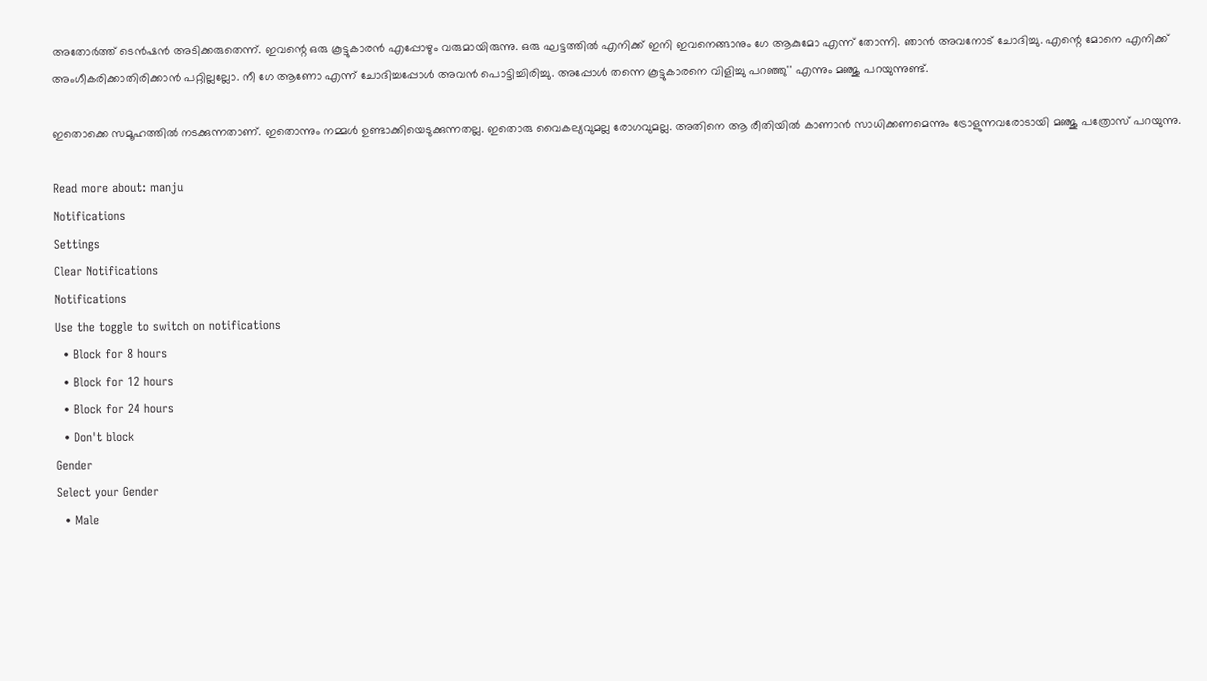അതോര്‍ത്ത് ടെന്‍ഷന്‍ അടിക്കരുതെന്ന്. ഇവന്റെ ഒരു കൂട്ടുകാരന്‍ എപ്പോഴും വരുമായിരുന്നു. ഒരു ഘട്ടത്തില്‍ എനിക്ക് ഇനി ഇവനെങ്ങാനും ഗേ ആകുമോ എന്ന് തോന്നി. ഞാന്‍ അവനോട് ചോദിച്ചു. എന്റെ മോനെ എനിക്ക് അംഗീകരിക്കാതിരിക്കാന്‍ പറ്റില്ലല്ലോ. നീ ഗേ ആണോ എന്ന് ചോദിച്ചപ്പോള്‍ അവന്‍ പൊട്ടിച്ചിരിച്ചു. അപ്പോള്‍ തന്നെ കൂട്ടുകാരനെ വിളിച്ചു പറഞ്ഞു'' എന്നും മഞ്ജു പറയുന്നുണ്ട്.

ഇതൊക്കെ സമൂഹത്തില്‍ നടക്കുന്നതാണ്. ഇതൊന്നും നമ്മള്‍ ഉണ്ടാക്കിയെടുക്കുന്നതല്ല. ഇതൊരു വൈകല്യവുമല്ല രോഗവുമല്ല. അതിനെ ആ രീതിയില്‍ കാണാന്‍ സാധിക്കണമെന്നും ട്രോളുന്നവരോടായി മഞ്ജു പത്രോസ് പറയുന്നു.

Read more about: manju
Notifications
Settings
Clear Notifications
Notifications
Use the toggle to switch on notifications
  • Block for 8 hours
  • Block for 12 hours
  • Block for 24 hours
  • Don't block
Gender
Select your Gender
  • Male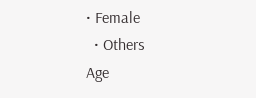• Female
  • Others
Age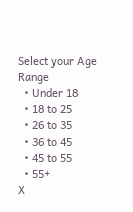Select your Age Range
  • Under 18
  • 18 to 25
  • 26 to 35
  • 36 to 45
  • 45 to 55
  • 55+
X